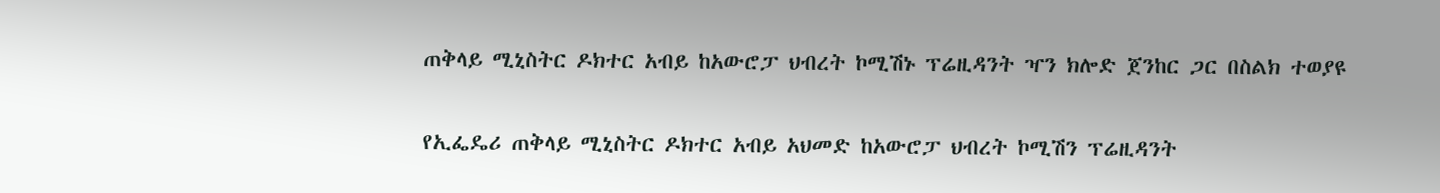ጠቅላይ ሚኒስትር ዶክተር አብይ ከአውሮፓ ህብረት ኮሚሽኑ ፕሬዚዳንት ዣን ክሎድ ጀንከር ጋር በስልክ ተወያዩ

የኢፌዴሪ ጠቅላይ ሚኒስትር ዶክተር አብይ አህመድ ከአውሮፓ ህብረት ኮሚሽን ፕሬዚዳንት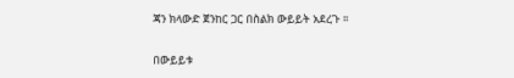ጃን ክላውድ ጀንከር ጋር በስልክ ውይይት አደረጉ ።

በውይይቱ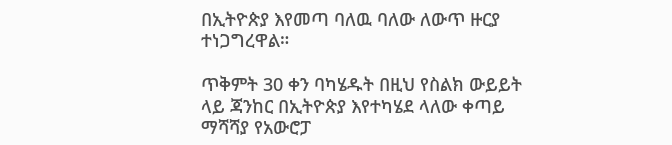በኢትዮጵያ እየመጣ ባለዉ ባለው ለውጥ ዙርያ ተነጋግረዋል።

ጥቅምት 30 ቀን ባካሄዱት በዚህ የስልክ ውይይት ላይ ጃንከር በኢትዮጵያ እየተካሄደ ላለው ቀጣይ ማሻሻያ የአውሮፓ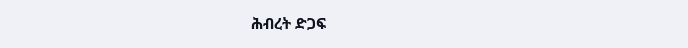ሕብረት ድጋፍ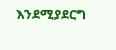እንደሚያደርግ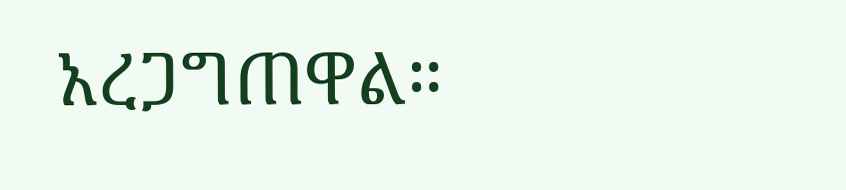አረጋግጠዋል።